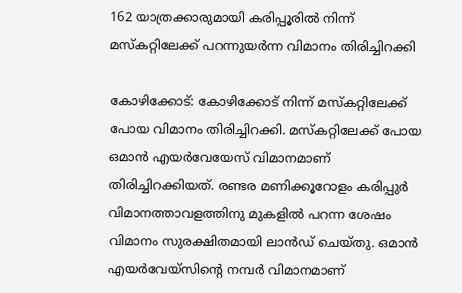162 യാത്രക്കാരുമായി കരിപ്പൂരിൽ നിന്ന് മസ്കറ്റിലേക്ക് പറന്നുയർന്ന വിമാനം തിരിച്ചിറക്കി

കോഴിക്കോട്: കോഴിക്കോട് നിന്ന് മസ്കറ്റിലേക്ക് പോയ വിമാനം തിരിച്ചിറക്കി. മസ്കറ്റിലേക്ക് പോയ ഒമാൻ എയർവേയേസ് വിമാനമാണ് തിരിച്ചിറക്കിയത്. രണ്ടര മണിക്കൂറോളം കരിപ്പുർ വിമാനത്താവളത്തിനു മുകളിൽ പറന്ന ശേഷം വിമാനം സുരക്ഷിതമായി ലാൻഡ് ചെയ്തു. ഒമാന്‍ എയര്‍വേയ്‌സിന്റെ നമ്പര്‍ വിമാനമാണ്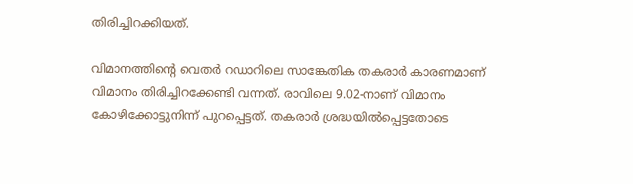തിരിച്ചിറക്കിയത്.

വിമാനത്തിൻ്റെ വെതർ റഡാറിലെ സാങ്കേതിക തകരാർ കാരണമാണ് വിമാനം തിരിച്ചിറക്കേണ്ടി വന്നത്. രാവിലെ 9.02-നാണ് വിമാനം കോഴിക്കോട്ടുനിന്ന് പുറപ്പെട്ടത്. തകരാർ ശ്രദ്ധയിൽപ്പെട്ടതോടെ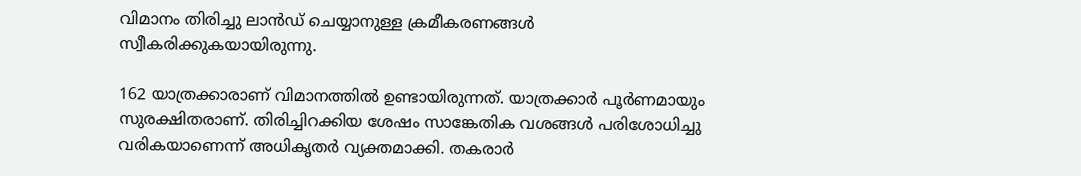വിമാനം തിരിച്ചു ലാൻഡ് ചെയ്യാനുള്ള ക്രമീകരണങ്ങൾ സ്വീകരിക്കുകയായിരുന്നു.

162 യാത്രക്കാരാണ് വിമാനത്തിൽ ഉണ്ടായിരുന്നത്. യാത്രക്കാര്‍ പൂര്‍ണമായും സുരക്ഷിതരാണ്. തിരിച്ചിറക്കിയ ശേഷം സാങ്കേതിക വശങ്ങൾ പരിശോധിച്ചു വരികയാണെന്ന് അധികൃതർ വ്യക്തമാക്കി. തകരാർ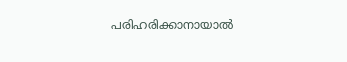പരിഹരിക്കാനായാൽ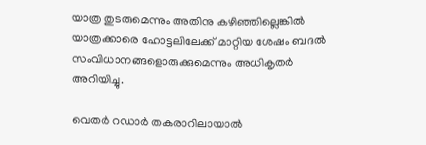യാത്ര തുടരുമെന്നും അതിനു കഴിഞ്ഞില്ലെങ്കിൽ യാത്രക്കാരെ ഹോട്ടലിലേക്ക് മാറ്റിയ ശേഷം ബദൽ സംവിധാനങ്ങളൊരുക്കുമെന്നും അധികൃതർ അറിയിച്ചു.

വെതര്‍ റഡാര്‍ തകരാറിലായാൽ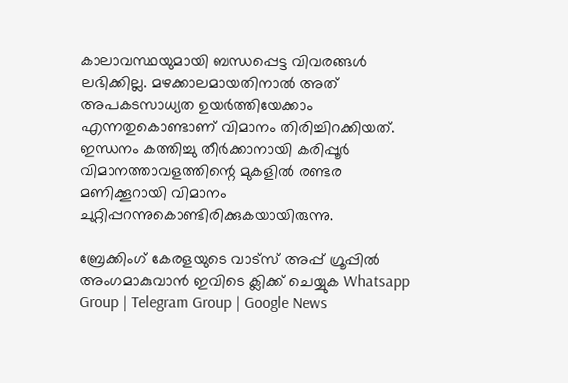കാലാവസ്ഥയുമായി ബന്ധപ്പെട്ട വിവരങ്ങള്‍ ലഭിക്കില്ല. മഴക്കാലമായതിനാല്‍ അത് അപകടസാധ്യത ഉയർത്തിയേക്കാം എന്നതുകൊണ്ടാണ് വിമാനം തിരിച്ചിറക്കിയത്. ഇന്ധനം കത്തിച്ചു തീര്‍ക്കാനായി കരിപ്പൂര്‍ വിമാനത്താവളത്തിന്റെ മുകളില്‍ രണ്ടര മണിക്കൂറായി വിമാനം ചുറ്റിപ്പറന്നുകൊണ്ടിരിക്കുകയായിരുന്നു.

ബ്രേക്കിംഗ് കേരളയുടെ വാട്സ് അപ്പ് ഗ്രൂപ്പിൽ അംഗമാകുവാൻ ഇവിടെ ക്ലിക്ക് ചെയ്യുക Whatsapp Group | Telegram Group | Google News